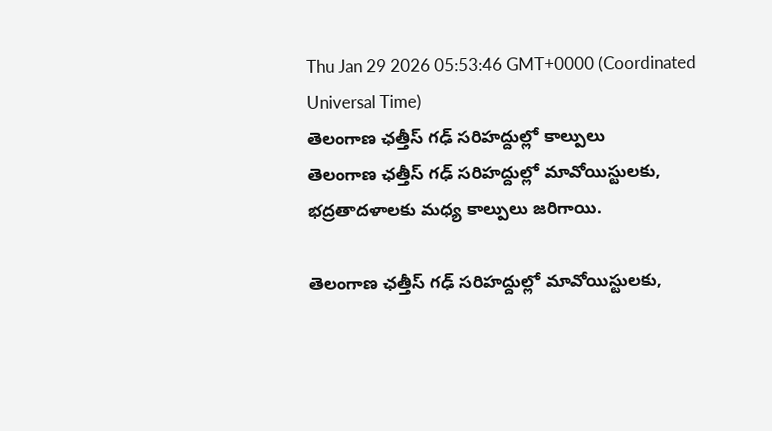Thu Jan 29 2026 05:53:46 GMT+0000 (Coordinated Universal Time)
తెలంగాణ ఛత్తీస్ గఢ్ సరిహద్దుల్లో కాల్పులు
తెలంగాణ ఛత్తీస్ గఢ్ సరిహద్దుల్లో మావోయిస్టులకు, భద్రతాదళాలకు మధ్య కాల్పులు జరిగాయి.

తెలంగాణ ఛత్తీస్ గఢ్ సరిహద్దుల్లో మావోయిస్టులకు,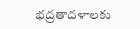భద్రతాదళాలకు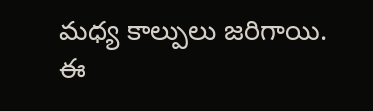మధ్య కాల్పులు జరిగాయి. ఈ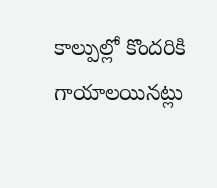కాల్పుల్లో కొందరికి గాయాలయినట్లు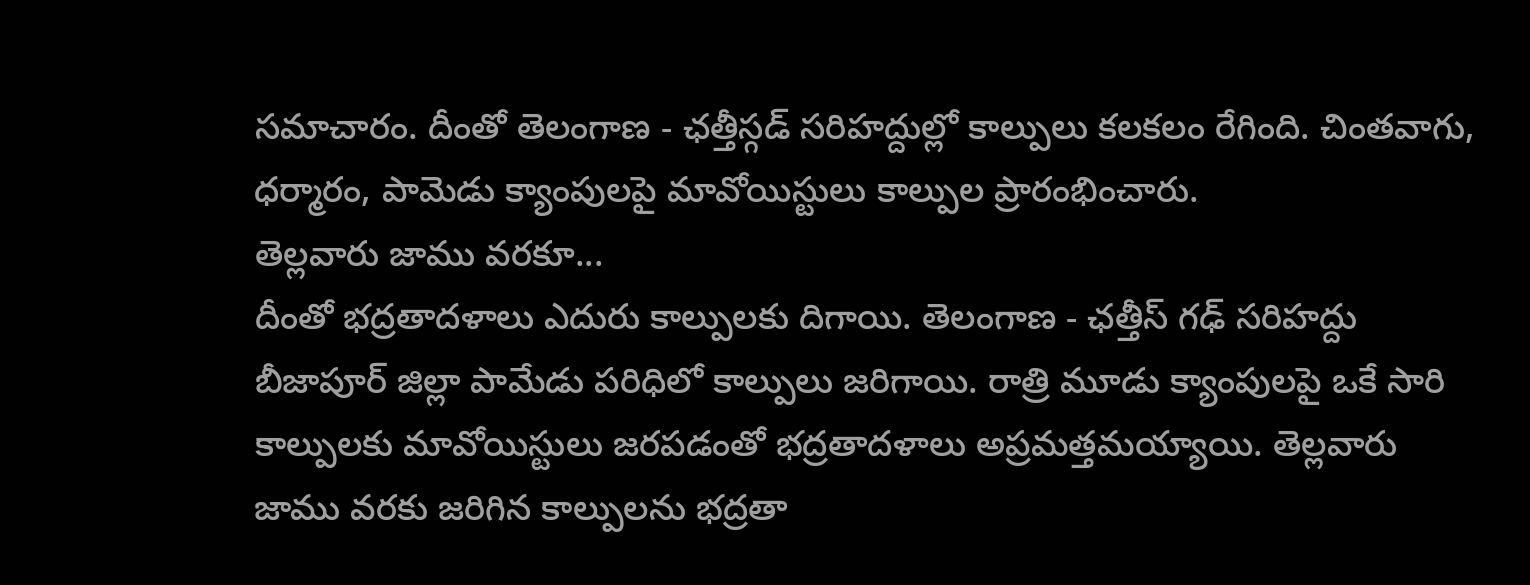సమాచారం. దీంతో తెలంగాణ - ఛత్తీస్గడ్ సరిహద్దుల్లో కాల్పులు కలకలం రేగింది. చింతవాగు, ధర్మారం, పామెడు క్యాంపులపై మావోయిస్టులు కాల్పుల ప్రారంభించారు.
తెల్లవారు జాము వరకూ...
దీంతో భద్రతాదళాలు ఎదురు కాల్పులకు దిగాయి. తెలంగాణ - ఛత్తీస్ గఢ్ సరిహద్దు బీజాపూర్ జిల్లా పామేడు పరిధిలో కాల్పులు జరిగాయి. రాత్రి మూడు క్యాంపులపై ఒకే సారి కాల్పులకు మావోయిస్టులు జరపడంతో భద్రతాదళాలు అప్రమత్తమయ్యాయి. తెల్లవారు జాము వరకు జరిగిన కాల్పులను భద్రతా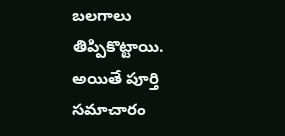బలగాలు తిప్పికొట్టాయి. అయితే పూర్తి సమాచారం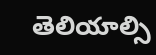తెలియాల్సి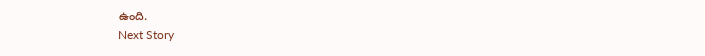ఉంది.
Next Story